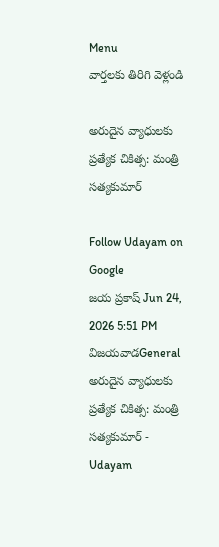Menu
వార్తలకు తిరిగి వెళ్లండి

అరుదైన వ్యాధులకు ప్రత్యేక చికిత్స: మంత్రి సత్యకుమార్

Follow Udayam on Google
జయ ప్రకాష్ Jun 24, 2026 5:51 PM విజయవాడGeneral
అరుదైన వ్యాధులకు ప్రత్యేక చికిత్స: మంత్రి సత్యకుమార్ - Udayam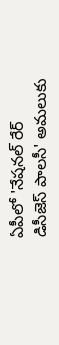ఏపీలో 'నేషనల్ రేర్ డిసీజెస్ పాలసీ' అమలుకు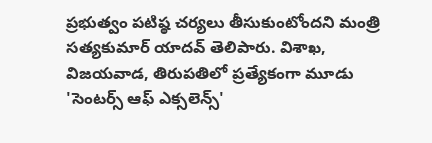ప్రభుత్వం పటిష్ఠ చర్యలు తీసుకుంటోందని మంత్రి సత్యకుమార్ యాదవ్ తెలిపారు. విశాఖ, విజయవాడ, తిరుపతిలో ప్రత్యేకంగా మూడు 'సెంటర్స్ ఆఫ్ ఎక్సలెన్స్'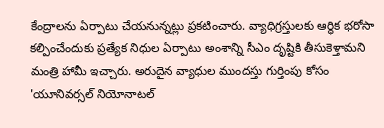కేంద్రాలను ఏర్పాటు చేయనున్నట్లు ప్రకటించారు. వ్యాధిగ్రస్తులకు ఆర్థిక భరోసా కల్పించేందుకు ప్రత్యేక నిధుల ఏర్పాటు అంశాన్ని సీఎం దృష్టికి తీసుకెళ్తామని మంత్రి హామీ ఇచ్చారు. అరుదైన వ్యాధుల ముందస్తు గుర్తింపు కోసం 'యూనివర్సల్ నియోనాటల్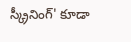స్క్రీనింగ్' కూడా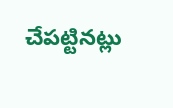చేపట్టినట్లు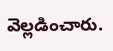వెల్లడించారు.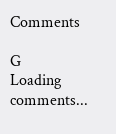Comments

G
Loading comments...